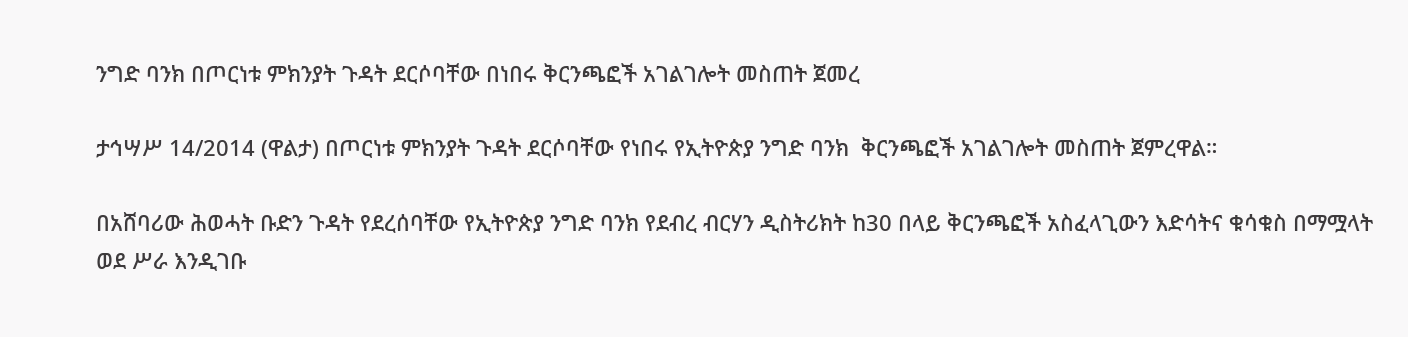ንግድ ባንክ በጦርነቱ ምክንያት ጉዳት ደርሶባቸው በነበሩ ቅርንጫፎች አገልገሎት መስጠት ጀመረ

ታኅሣሥ 14/2014 (ዋልታ) በጦርነቱ ምክንያት ጉዳት ደርሶባቸው የነበሩ የኢትዮጵያ ንግድ ባንክ  ቅርንጫፎች አገልገሎት መስጠት ጀምረዋል።

በአሸባሪው ሕወሓት ቡድን ጉዳት የደረሰባቸው የኢትዮጵያ ንግድ ባንክ የደብረ ብርሃን ዲስትሪክት ከ30 በላይ ቅርንጫፎች አስፈላጊውን እድሳትና ቁሳቁስ በማሟላት ወደ ሥራ እንዲገቡ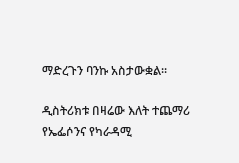ማድረጉን ባንኩ አስታውቋል፡፡

ዲስትሪክቱ በዛሬው እለት ተጨማሪ የኤፌሶንና የካራዳሚ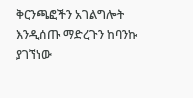ቅርንጫፎችን አገልግሎት እንዲሰጡ ማድረጉን ከባንኩ ያገኘነው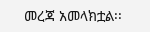መረጃ አመላክቷል፡፡